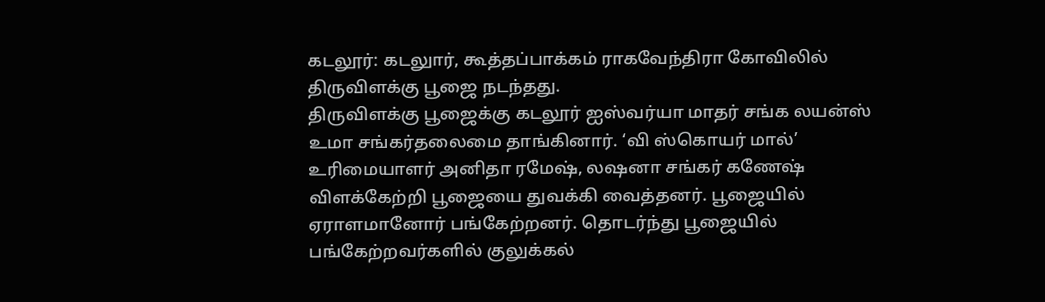கடலூர்: கடலுார், கூத்தப்பாக்கம் ராகவேந்திரா கோவிலில் திருவிளக்கு பூஜை நடந்தது.
திருவிளக்கு பூஜைக்கு கடலூர் ஐஸ்வர்யா மாதர் சங்க லயன்ஸ் உமா சங்கர்தலைமை தாங்கினார். ‘வி ஸ்கொயர் மால்’ உரிமையாளர் அனிதா ரமேஷ், லஷனா சங்கர் கணேஷ் விளக்கேற்றி பூஜையை துவக்கி வைத்தனர். பூஜையில் ஏராளமானோர் பங்கேற்றனர். தொடர்ந்து பூஜையில் பங்கேற்றவர்களில் குலுக்கல்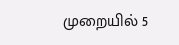முறையில் 5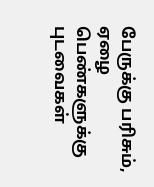பேருக்கு பரிசும், ஏழை பெண்களுக்கு புடவைகள்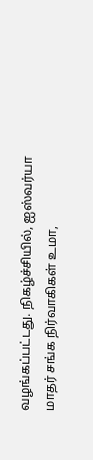வழங்கப்பட்டது. நிகழ்ச்சியில், ஐஸ்வர்யா மாதர் சங்க நிர்வாகிகள் உமா,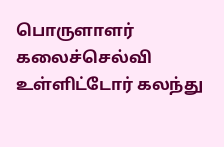பொருளாளர் கலைச்செல்வி உள்ளிட்டோர் கலந்து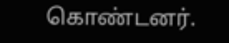கொண்டனர்.